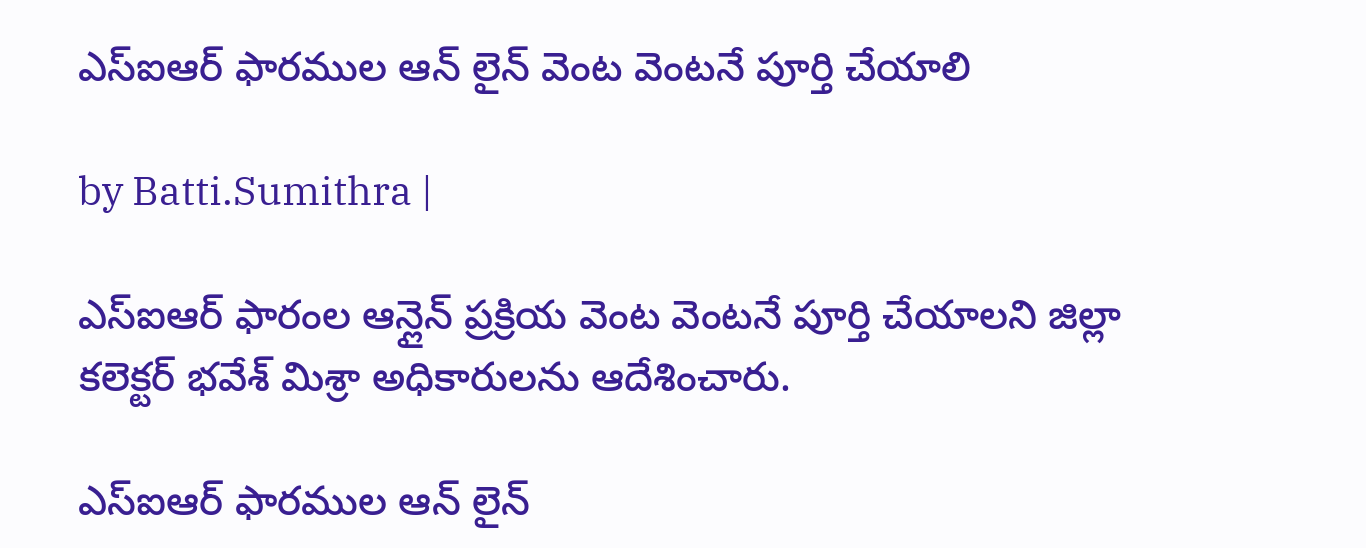ఎస్ఐఆర్ ఫారముల ఆన్ లైన్ వెంట వెంటనే పూర్తి చేయాలి

by Batti.Sumithra |

ఎస్ఐఆర్ ఫారంల ఆన్లైన్ ప్రక్రియ వెంట వెంటనే పూర్తి చేయాలని జిల్లా కలెక్టర్ భవేశ్ మిశ్రా అధికారులను ఆదేశించారు.

ఎస్ఐఆర్ ఫారముల ఆన్ లైన్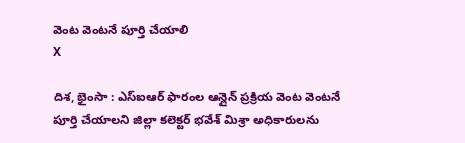వెంట వెంటనే పూర్తి చేయాలి
X

దిశ, భైంసా : ఎస్ఐఆర్ ఫారంల ఆన్లైన్ ప్రక్రియ వెంట వెంటనే పూర్తి చేయాలని జిల్లా కలెక్టర్ భవేశ్ మిశ్రా అధికారులను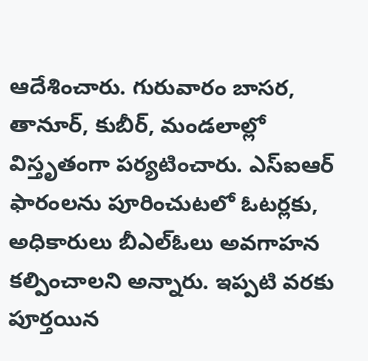ఆదేశించారు. గురువారం బాసర, తానూర్, కుబీర్, మండలాల్లో విస్తృతంగా పర్యటించారు. ఎస్ఐఆర్ ఫారంలను పూరించుటలో ఓటర్లకు, అధికారులు బీఎల్ఓలు అవగాహన కల్పించాలని అన్నారు. ఇప్పటి వరకు పూర్తయిన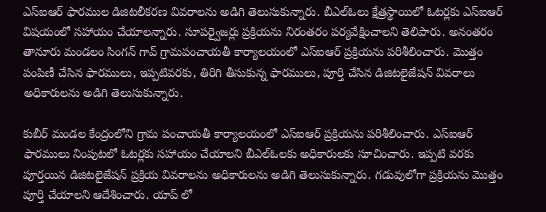ఎస్ఐఆర్ ఫారముల డిజిటలీకరణ వివరాలను అడిగి తెలుసుకున్నారు. బీఎల్ఓలు క్షేత్రస్థాయిలో ఓటర్లకు ఎస్ఐఆర్ విషయంలో సహాయం చేయాలన్నారు. సూపర్వైజర్లు ప్రక్రియను నిరంతరం పర్యవేక్షించాలని తెలిపారు. అనంతరం తానూరు మండలం సింగన్ గావ్ గ్రామపంచాయతీ కార్యాలయంలో ఎస్ఐఆర్ ప్రక్రియను పరిశీలించారు. మొత్తం పంపిణీ చేసిన ఫారములు, ఇప్పటివరకు, తిరిగి తీసుకున్న ఫారములు, పూర్తి చేసిన డిజిటలైజేషన్ వివరాలు అధికారులను అడిగి తెలుసుకున్నారు.

కుబీర్ మండల కేంద్రంలోని గ్రామ పంచాయతీ కార్యాలయంలో ఎస్ఐఆర్ ప్రక్రియను పరిశీలించారు. ఎస్ఐఆర్ ఫారములు నింపుటలో ఓటర్లకు సహాయం చేయాలని బీఎల్ఓలకు అధికారులకు సూచించారు. ఇప్పటి వరకు పూర్తయిన డిజిటలైజేషన్ ప్రక్రియ వివరాలను అధికారులను అడిగి తెలుసుకున్నారు. గడువులోగా ప్రక్రియను మొత్తం పూర్తి చేయాలని ఆదేశించారు. యాప్ లో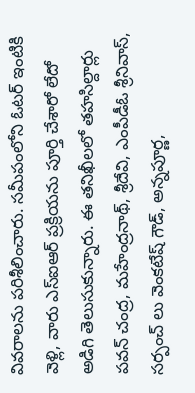వివరాలను పరిశీలించారు. సమీపంలోని ఓటర్ ఇంటికి వెళ్లి, వారు ఎస్ఐఆర్ ప్రక్రియను పూర్తి చేశారో లేదో అడిగి తెలుసుకున్నారు. ఈ తనిఖీలలో తహసిల్దార్లు పవన్ చంద్ర, మహేంద్రనాథ్, శ్రీదేవి, ఎంపీడీఓ శ్రీనివాస్, సర్పంచ్ లు వెంకటేష్ గౌడ్, అన్నపూర్ణ,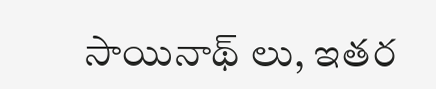సాయినాథ్ లు, ఇతర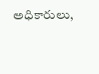అధికారులు,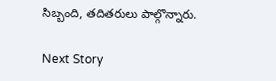సిబ్బంది, తదితరులు పాల్గొన్నారు.

Next Story